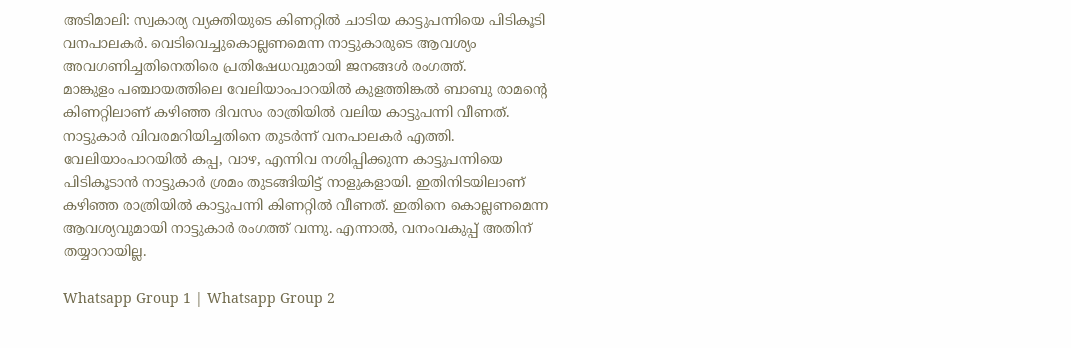അടിമാലി: സ്വകാര്യ വ്യക്തിയുടെ കിണറ്റിൽ ചാടിയ കാട്ടുപന്നിയെ പിടികൂടി വനപാലകർ. വെടിവെച്ചുകൊല്ലണമെന്ന നാട്ടുകാരുടെ ആവശ്യം അവഗണിച്ചതിനെതിരെ പ്രതിഷേധവുമായി ജനങ്ങൾ രംഗത്ത്.
മാങ്കുളം പഞ്ചായത്തിലെ വേലിയാംപാറയിൽ കുളത്തിങ്കൽ ബാബു രാമന്റെ കിണറ്റിലാണ് കഴിഞ്ഞ ദിവസം രാത്രിയിൽ വലിയ കാട്ടുപന്നി വീണത്. നാട്ടുകാർ വിവരമറിയിച്ചതിനെ തുടർന്ന് വനപാലകർ എത്തി.
വേലിയാംപാറയിൽ കപ്പ, വാഴ, എന്നിവ നശിപ്പിക്കുന്ന കാട്ടുപന്നിയെ പിടികൂടാൻ നാട്ടുകാർ ശ്രമം തുടങ്ങിയിട്ട് നാളുകളായി. ഇതിനിടയിലാണ് കഴിഞ്ഞ രാത്രിയിൽ കാട്ടുപന്നി കിണറ്റിൽ വീണത്. ഇതിനെ കൊല്ലണമെന്ന ആവശ്യവുമായി നാട്ടുകാർ രംഗത്ത് വന്നു. എന്നാൽ, വനംവകുപ്പ് അതിന് തയ്യാറായില്ല.

Whatsapp Group 1 | Whatsapp Group 2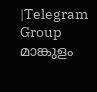|Telegram Group
മാങ്കുളം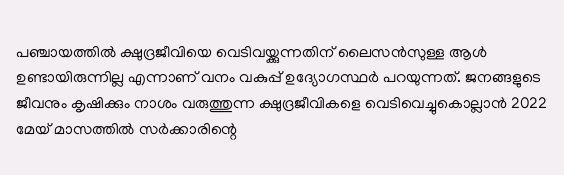പഞ്ചായത്തിൽ ക്ഷുദ്രജീവിയെ വെടിവയ്ക്കുന്നതിന് ലൈസൻസുള്ള ആൾ ഉണ്ടായിരുന്നില്ല എന്നാണ് വനം വകുപ്പ് ഉദ്യോഗസ്ഥർ പറയുന്നത്. ജനങ്ങളുടെ ജീവനും കൃഷിക്കും നാശം വരുത്തുന്ന ക്ഷുദ്രജീവികളെ വെടിവെച്ചുകൊല്ലാൻ 2022 മേയ് മാസത്തിൽ സർക്കാരിന്റെ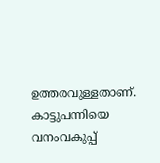ഉത്തരവുള്ളതാണ്. കാട്ടുപന്നിയെ വനംവകുപ്പ്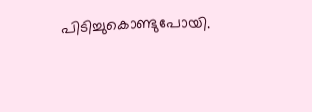പിടിച്ചുകൊണ്ടുപോയി.